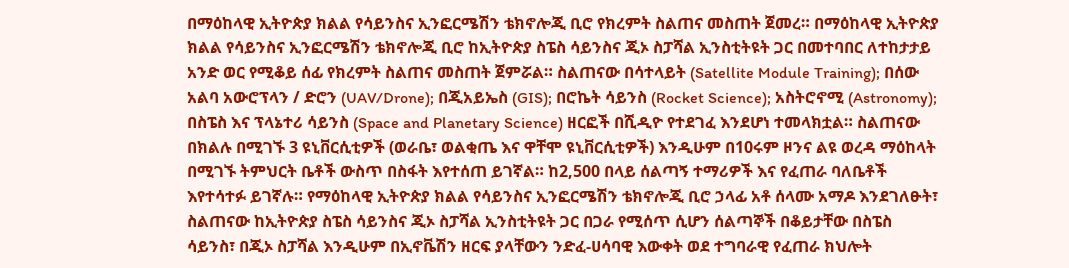በማዕከላዊ ኢትዮጵያ ክልል የሳይንስና ኢንፎርሜሽን ቴክኖሎጂ ቢሮ የክረምት ስልጠና መስጠት ጀመረ። በማዕከላዊ ኢትዮጵያ ክልል የሳይንስና ኢንፎርሜሽን ቴክኖሎጂ ቢሮ ከኢትዮጵያ ስፔስ ሳይንስና ጂኦ ስፓሻል ኢንስቲትዩት ጋር በመተባበር ለተከታታይ አንድ ወር የሚቆይ ሰፊ የክረምት ስልጠና መስጠት ጀምሯል። ስልጠናው በሳተላይት (Satellite Module Training); በሰው አልባ አውሮፕላን / ድሮን (UAV/Drone); በጂአይኤስ (GIS); በሮኬት ሳይንስ (Rocket Science); አስትሮኖሚ (Astronomy); በስፔስ እና ፕላኔተሪ ሳይንስ (Space and Planetary Science) ዘርፎች በሺዲዮ የተደገፈ እንደሆነ ተመላክቷል። ስልጠናው በክልሉ በሚገኙ 3 ዩኒቨርሲቲዎች (ወራቤ፣ ወልቂጤ እና ዋቸሞ ዩኒቨርሲቲዎች) እንዲሁም በ10ሩም ዞንና ልዩ ወረዳ ማዕከላት በሚገኙ ትምህርት ቤቶች ውስጥ በስፋት እየተሰጠ ይገኛል። ከ2,500 በላይ ሰልጣኝ ተማሪዎች እና የፈጠራ ባለቤቶች እየተሳተፉ ይገኛሉ። የማዕከላዊ ኢትዮጵያ ክልል የሳይንስና ኢንፎርሜሽን ቴክኖሎጂ ቢሮ ኃላፊ አቶ ሰላሙ አማዶ እንደገለፁት፣ ስልጠናው ከኢትዮጵያ ስፔስ ሳይንስና ጂኦ ስፓሻል ኢንስቲትዩት ጋር በጋራ የሚሰጥ ሲሆን ሰልጣኞች በቆይታቸው በስፔስ ሳይንስ፣ በጂኦ ስፓሻል እንዲሁም በኢኖቬሽን ዘርፍ ያላቸውን ንድፈ-ሀሳባዊ እውቀት ወደ ተግባራዊ የፈጠራ ክህሎት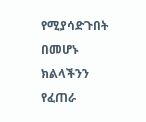የሚያሳድጉበት በመሆኑ ክልላችንን የፈጠራ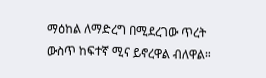ማዕከል ለማድረግ በሚደረገው ጥረት ውስጥ ከፍተኛ ሚና ይኖረዋል ብለዋል።